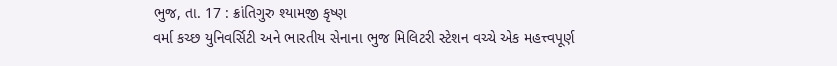ભુજ, તા. 17 : ક્રાંતિગુરુ શ્યામજી કૃષ્ણ
વર્મા કચ્છ યુનિવર્સિટી અને ભારતીય સેનાના ભુજ મિલિટરી સ્ટેશન વચ્ચે એક મહત્ત્વપૂર્ણ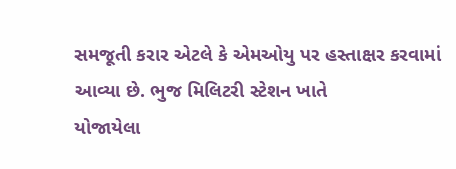સમજૂતી કરાર એટલે કે એમઓયુ પર હસ્તાક્ષર કરવામાં આવ્યા છે. ભુજ મિલિટરી સ્ટેશન ખાતે
યોજાયેલા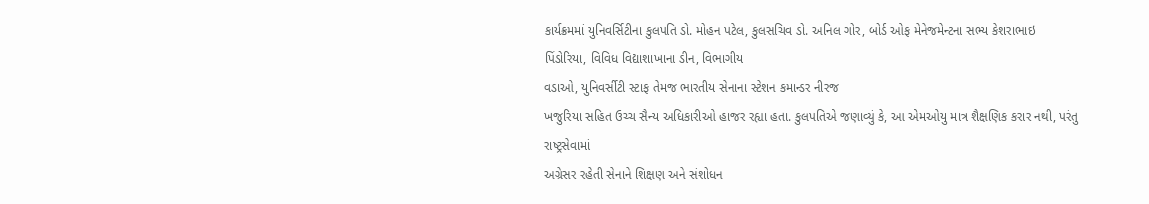કાર્યક્રમમાં યુનિવર્સિટીના કુલપતિ ડો. મોહન પટેલ, કુલસચિવ ડો. અનિલ ગોર, બોર્ડ ઓફ મેનેજમેન્ટના સભ્ય કેશરાભાઇ
પિંડોરિયા, વિવિધ વિદ્યાશાખાના ડીન, વિભાગીય
વડાઓ, યુનિવર્સીટી સ્ટાફ તેમજ ભારતીય સેનાના સ્ટેશન કમાન્ડર નીરજ
ખજુરિયા સહિત ઉચ્ચ સૈન્ય અધિકારીઓ હાજર રહ્યા હતા. કુલપતિએ જણાવ્યું કે, આ એમઓયુ માત્ર શૈક્ષણિક કરાર નથી, પરંતુ રાષ્ટ્રસેવામાં
અગ્રેસર રહેતી સેનાને શિક્ષણ અને સંશોધન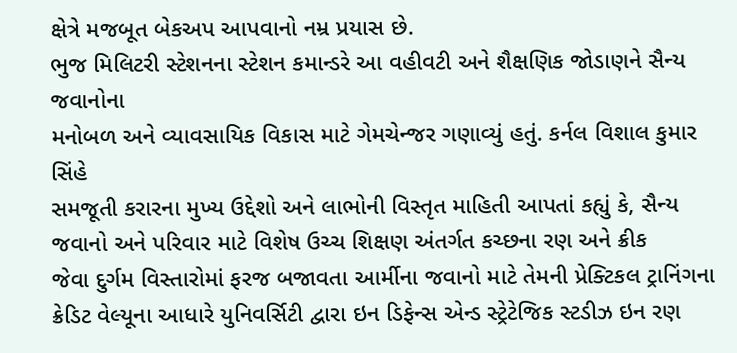ક્ષેત્રે મજબૂત બેકઅપ આપવાનો નમ્ર પ્રયાસ છે.
ભુજ મિલિટરી સ્ટેશનના સ્ટેશન કમાન્ડરે આ વહીવટી અને શૈક્ષણિક જોડાણને સૈન્ય જવાનોના
મનોબળ અને વ્યાવસાયિક વિકાસ માટે ગેમચેન્જર ગણાવ્યું હતું. કર્નલ વિશાલ કુમાર સિંહે
સમજૂતી કરારના મુખ્ય ઉદ્દેશો અને લાભોની વિસ્તૃત માહિતી આપતાં કહ્યું કે, સૈન્ય જવાનો અને પરિવાર માટે વિશેષ ઉચ્ચ શિક્ષણ અંતર્ગત કચ્છના રણ અને ક્રીક
જેવા દુર્ગમ વિસ્તારોમાં ફરજ બજાવતા આર્મીના જવાનો માટે તેમની પ્રેક્ટિકલ ટ્રાનિંગના
ક્રેડિટ વેલ્યૂના આધારે યુનિવર્સિટી દ્વારા ઇન ડિફેન્સ એન્ડ સ્ટ્રેટેજિક સ્ટડીઝ ઇન રણ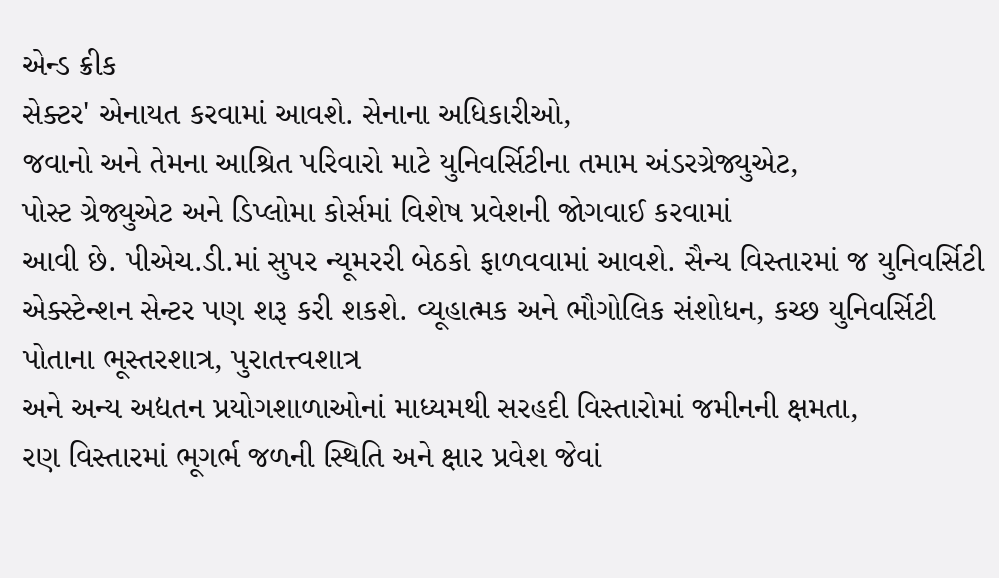એન્ડ ક્રીક
સેક્ટર' એનાયત કરવામાં આવશે. સેનાના અધિકારીઓ,
જવાનો અને તેમના આશ્રિત પરિવારો માટે યુનિવર્સિટીના તમામ અંડરગ્રેજ્યુએટ,
પોસ્ટ ગ્રેજ્યુએટ અને ડિપ્લોમા કોર્સમાં વિશેષ પ્રવેશની જોગવાઈ કરવામાં
આવી છે. પીએચ.ડી.માં સુપર ન્યૂમરરી બેઠકો ફાળવવામાં આવશે. સૈન્ય વિસ્તારમાં જ યુનિવર્સિટી
એક્સ્ટેન્શન સેન્ટર પણ શરૂ કરી શકશે. વ્યૂહાત્મક અને ભૌગોલિક સંશોધન, કચ્છ યુનિવર્સિટી પોતાના ભૂસ્તરશાત્ર, પુરાતત્ત્વશાત્ર
અને અન્ય અદ્યતન પ્રયોગશાળાઓનાં માધ્યમથી સરહદી વિસ્તારોમાં જમીનની ક્ષમતા,
રણ વિસ્તારમાં ભૂગર્ભ જળની સ્થિતિ અને ક્ષાર પ્રવેશ જેવાં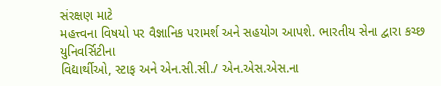સંરક્ષણ માટે
મહત્ત્વના વિષયો પર વૈજ્ઞાનિક પરામર્શ અને સહયોગ આપશે. ભારતીય સેના દ્વારા કચ્છ યુનિવર્સિટીના
વિદ્યાર્થીઓ, સ્ટાફ અને એન.સી.સી./ એન.એસ.એસ.ના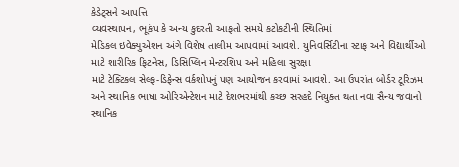કેડેટ્સને આપત્તિ
વ્યવસ્થાપન, ભૂકંપ કે અન્ય કુદરતી આફતો સમયે કટોકટીની સ્થિતિમાં
મેડિકલ ઇવેક્યુએશન અંગે વિશેષ તાલીમ આપવામાં આવશે. યુનિવર્સિટીના સ્ટાફ અને વિદ્યાર્થીઓ
માટે શારીરિક ફિટનેસ, ડિસિપ્લિન મેન્ટરશિપ અને મહિલા સુરક્ષા
માટે ટેક્ટિકલ સેલ્ફ-ડિફેન્સ વર્કશોપનું પણ આયોજન કરવામાં આવશે. આ ઉપરાંત બોર્ડર ટૂરિઝમ
અને સ્થાનિક ભાષા ઓરિએન્ટેશન માટે દેશભરમાંથી કચ્છ સરહદે નિયુક્ત થતા નવા સૈન્ય જવાનો
સ્થાનિક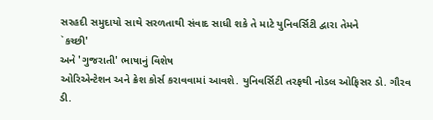સરહદી સમુદાયો સાથે સરળતાથી સંવાદ સાધી શકે તે માટે યુનિવર્સિટી દ્વારા તેમને
`કચ્છી'
અને 'ગુજરાતી' ભાષાનું વિશેષ
ઓરિએન્ટેશન અને ક્રેશ કોર્સ કરાવવામાં આવશે. યુનિવર્સિટી તરફથી નોડલ ઓફિસર ડો. ગૌરવ
ડી.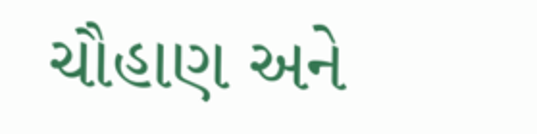ચૌહાણ અને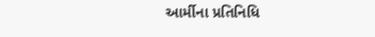આર્મીના પ્રતિનિધિ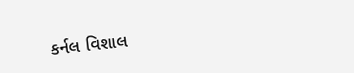કર્નલ વિશાલ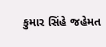કુમાર સિંહે જહેમત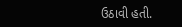ઉઠાવી હતી.